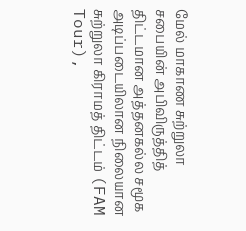மேல் மாகாண சுற்றுலா சபையின் அபிவிருத்தித் திட்டமான அத்தனகல்ல சமூக அடிப்படையிலான நிலையான சுற்றுலா கிராமத் திட்டம் (FAM Tour),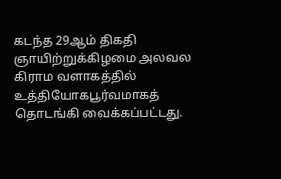கடந்த 29ஆம் திகதி ஞாயிற்றுக்கிழமை அலவல கிராம வளாகத்தில் உத்தியோகபூர்வமாகத் தொடங்கி வைக்கப்பட்டது.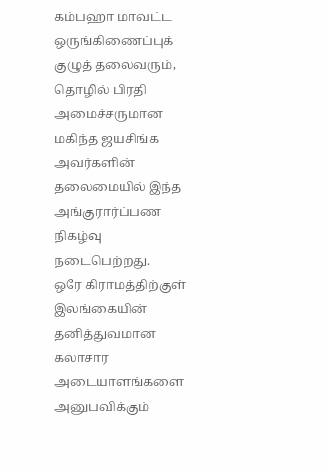கம்பஹா மாவட்ட ஒருங்கிணைப்புக் குழுத் தலைவரும், தொழில் பிரதி அமைச்சருமான மகிந்த ஜயசிங்க அவர்களின் தலைமையில் இந்த அங்குரார்ப்பண நிகழ்வு நடைபெற்றது.
ஒரே கிராமத்திற்குள் இலங்கையின் தனித்துவமான கலாசார அடையாளங்களை அனுபவிக்கும்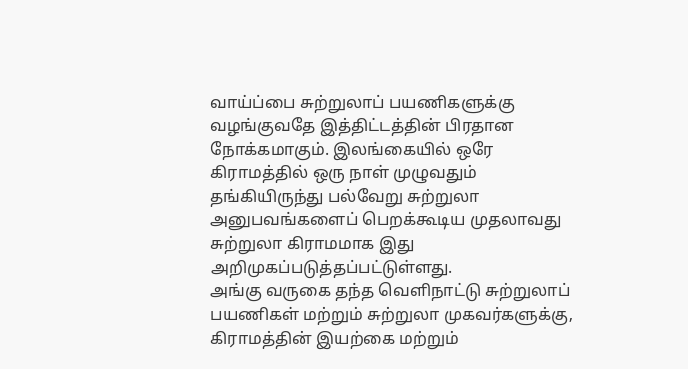வாய்ப்பை சுற்றுலாப் பயணிகளுக்கு வழங்குவதே இத்திட்டத்தின் பிரதான நோக்கமாகும். இலங்கையில் ஒரே கிராமத்தில் ஒரு நாள் முழுவதும் தங்கியிருந்து பல்வேறு சுற்றுலா அனுபவங்களைப் பெறக்கூடிய முதலாவது சுற்றுலா கிராமமாக இது அறிமுகப்படுத்தப்பட்டுள்ளது.
அங்கு வருகை தந்த வெளிநாட்டு சுற்றுலாப் பயணிகள் மற்றும் சுற்றுலா முகவர்களுக்கு, கிராமத்தின் இயற்கை மற்றும்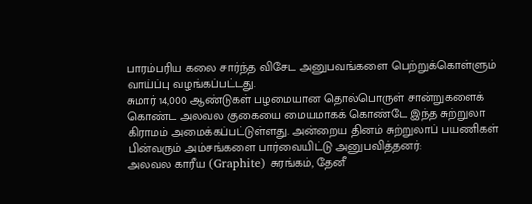பாரம்பரிய கலை சார்ந்த விசேட அனுபவங்களை பெற்றுக்கொள்ளும் வாய்ப்பு வழங்கப்பட்டது.
சுமார் 14,000 ஆண்டுகள் பழமையான தொல்பொருள் சான்றுகளைக் கொண்ட அலவல குகையை மையமாகக் கொண்டே இந்த சுற்றுலா கிராமம் அமைக்கப்பட்டுள்ளது. அன்றைய தினம் சுற்றுலாப் பயணிகள் பின்வரும் அம்சங்களை பார்வையிட்டு அனுபவித்தனர்:
அலவல காரீய (Graphite) சுரங்கம், தேனீ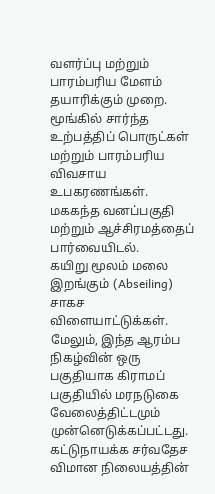வளர்ப்பு மற்றும் பாரம்பரிய மேளம் தயாரிக்கும் முறை.
மூங்கில் சார்ந்த உற்பத்திப் பொருட்கள் மற்றும் பாரம்பரிய விவசாய உபகரணங்கள்.
மககந்த வனப்பகுதி மற்றும் ஆச்சிரமத்தைப் பார்வையிடல்.
கயிறு மூலம் மலை இறங்கும் (Abseiling) சாகச விளையாட்டுக்கள்.
மேலும், இந்த ஆரம்ப நிகழ்வின் ஒரு பகுதியாக கிராமப் பகுதியில் மரநடுகை வேலைத்திட்டமும் முன்னெடுக்கப்பட்டது.
கட்டுநாயக்க சர்வதேச விமான நிலையத்தின்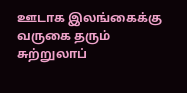ஊடாக இலங்கைக்கு வருகை தரும் சுற்றுலாப்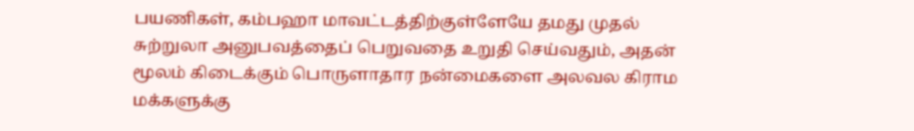பயணிகள், கம்பஹா மாவட்டத்திற்குள்ளேயே தமது முதல் சுற்றுலா அனுபவத்தைப் பெறுவதை உறுதி செய்வதும், அதன் மூலம் கிடைக்கும் பொருளாதார நன்மைகளை அலவல கிராம மக்களுக்கு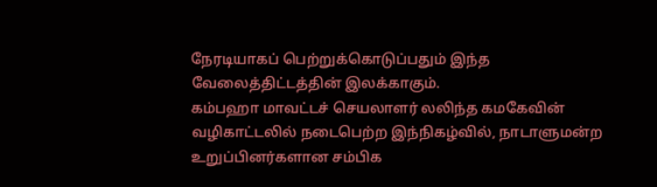நேரடியாகப் பெற்றுக்கொடுப்பதும் இந்த வேலைத்திட்டத்தின் இலக்காகும்.
கம்பஹா மாவட்டச் செயலாளர் லலிந்த கமகேவின் வழிகாட்டலில் நடைபெற்ற இந்நிகழ்வில், நாடாளுமன்ற உறுப்பினர்களான சம்பிக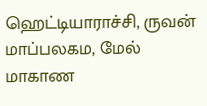ஹெட்டியாராச்சி, ருவன் மாப்பலகம, மேல் மாகாண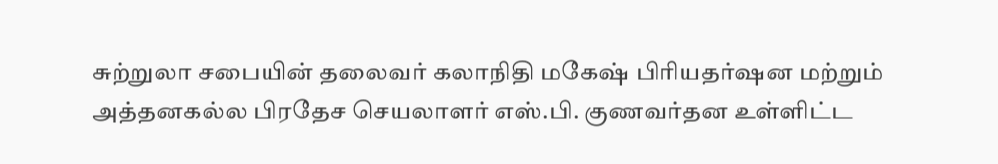சுற்றுலா சபையின் தலைவர் கலாநிதி மகேஷ் பிரியதர்ஷன மற்றும் அத்தனகல்ல பிரதேச செயலாளர் எஸ்.பி. குணவர்தன உள்ளிட்ட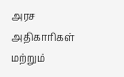அரச அதிகாரிகள் மற்றும்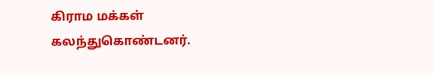கிராம மக்கள் கலந்துகொண்டனர்.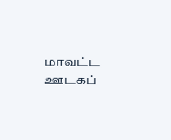மாவட்ட ஊடகப்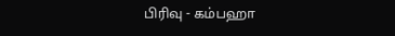பிரிவு - கம்பஹா